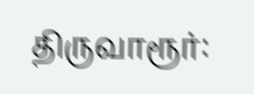திருவாரூர்: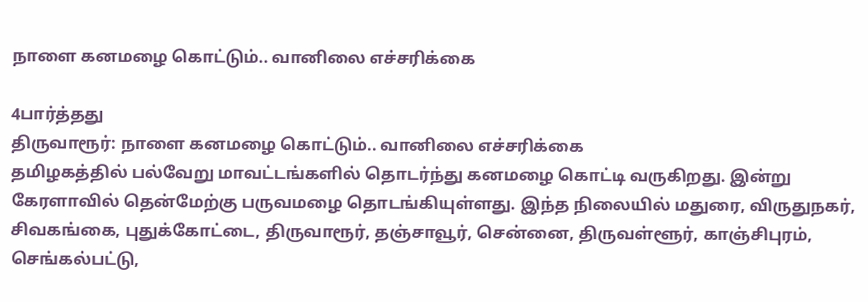நாளை கனமழை கொட்டும்.. வானிலை எச்சரிக்கை

4பார்த்தது
திருவாரூர்: நாளை கனமழை கொட்டும்.. வானிலை எச்சரிக்கை
தமிழகத்தில் பல்வேறு மாவட்டங்களில் தொடர்ந்து கனமழை கொட்டி வருகிறது. இன்று கேரளாவில் தென்மேற்கு பருவமழை தொடங்கியுள்ளது. இந்த நிலையில் மதுரை, விருதுநகர், சிவகங்கை, புதுக்கோட்டை, திருவாரூர், தஞ்சாவூர், சென்னை, திருவள்ளூர், காஞ்சிபுரம், செங்கல்பட்டு,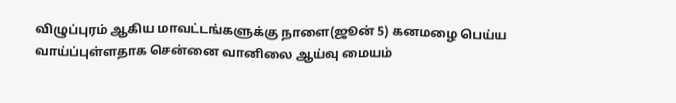விழுப்புரம் ஆகிய மாவட்டங்களுக்கு நாளை(ஜூன் 5) கனமழை பெய்ய வாய்ப்புள்ளதாக சென்னை வானிலை ஆய்வு மையம்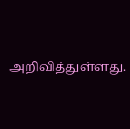அறிவித்துள்ளது.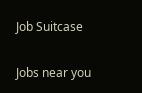Job Suitcase

Jobs near you